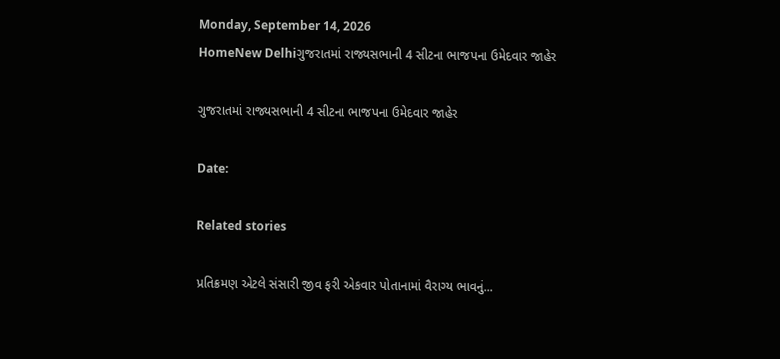Monday, September 14, 2026
HomeNew Delhiગુજરાતમાં રાજ્યસભાની 4 સીટના ભાજપના ઉમેદવાર જાહેર

ગુજરાતમાં રાજ્યસભાની 4 સીટના ભાજપના ઉમેદવાર જાહેર

Date:

Related stories

પ્રતિક્રમણ એટલે સંસારી જીવ ફરી એકવાર પોતાનામાં વૈરાગ્ય ભાવનું...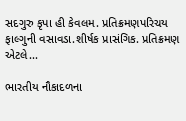સદગુરુ કૃપા હી કેવલમ. પ્રતિક્રમણપરિચય ફાલ્ગુની વસાવડા.શીર્ષક પ્રાસંગિક. પ્રતિક્રમણ એટલે...

ભારતીય નૌકાદળના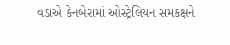વડાએ કેનબેરામાં ઓસ્ટ્રેલિયન સમકક્ષને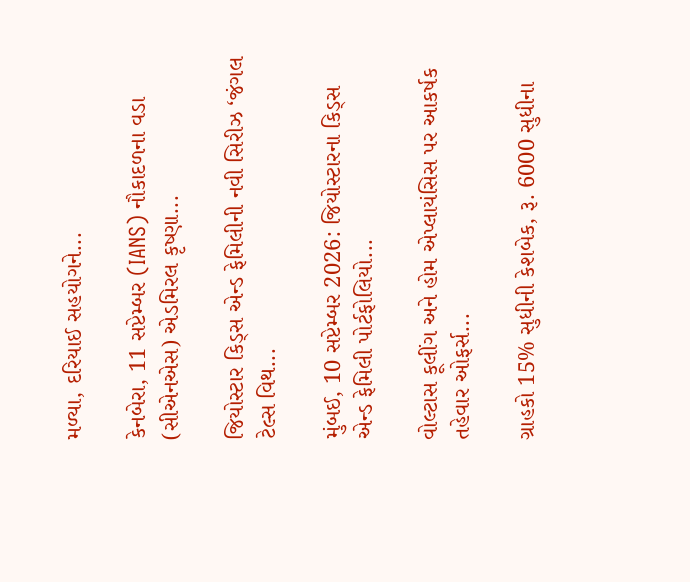મળ્યા, દરિયાઈ સહયોગને...

કેનબેરા, 11 સપ્ટેમ્બર (IANS) નૌકાદળના વડા (સીએનએસ) એડમિરલ કૃષ્ણા...

જિયોસ્ટાર કિડ્સ એન્ડ ફેમિલીની નવી સિરીઝ ‘જંગલ ટેલ્સ વિથ...

મુંબઈ, 10 સપ્ટેમ્બર 2026: જિયોસ્ટારના કિડ્સ એન્ડ ફેમિલી પોર્ટફોલિયો...

વોલ્ટાસ કૂલીંગ અને હોમ એપ્લાયંસિસ પર આકર્ષક તહેવાર ઓફર્સ...

ગ્રાહકો 15% સુધીની કેશબેક, રૂ. 6000 સુધીના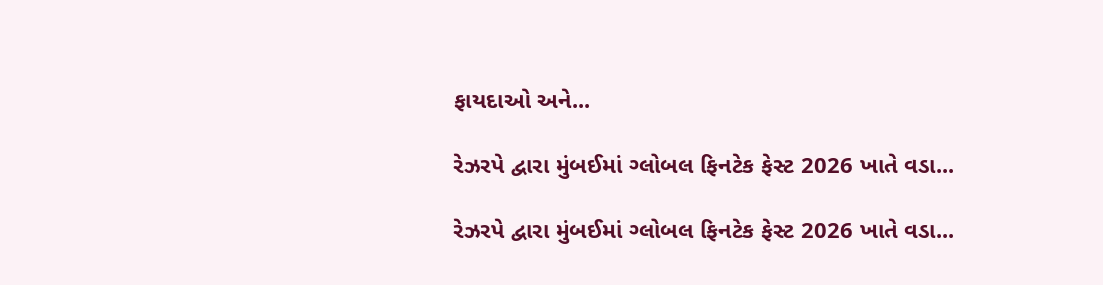ફાયદાઓ અને...

રેઝરપે દ્વારા મુંબઈમાં ગ્લોબલ ફિનટેક ફેસ્ટ 2026 ખાતે વડા...

રેઝરપે દ્વારા મુંબઈમાં ગ્લોબલ ફિનટેક ફેસ્ટ 2026 ખાતે વડા...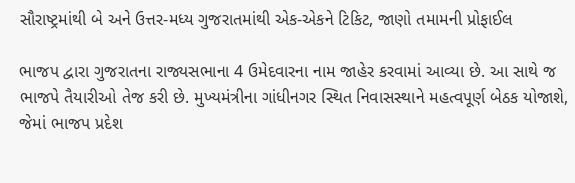સૌરાષ્ટ્રમાંથી બે અને ઉત્તર-મધ્ય ગુજરાતમાંથી એક-એકને ટિકિટ, જાણો તમામની પ્રોફાઈલ

ભાજપ દ્વારા ગુજરાતના રાજ્યસભાના 4 ઉમેદવારના નામ જાહેર કરવામાં આવ્યા છે. આ સાથે જ ભાજપે તૈયારીઓ તેજ કરી છે. મુખ્યમંત્રીના ગાંધીનગર સ્થિત નિવાસસ્થાને મહત્વપૂર્ણ બેઠક યોજાશે, જેમાં ભાજપ પ્રદેશ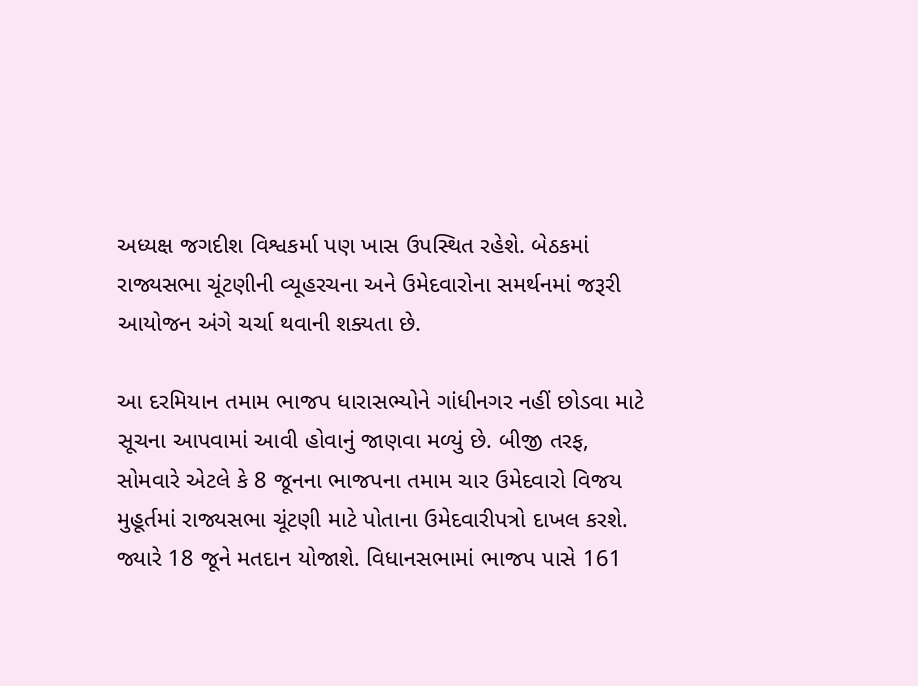અધ્યક્ષ જગદીશ વિશ્વકર્મા પણ ખાસ ઉપસ્થિત રહેશે. બેઠકમાં રાજ્યસભા ચૂંટણીની વ્યૂહરચના અને ઉમેદવારોના સમર્થનમાં જરૂરી આયોજન અંગે ચર્ચા થવાની શક્યતા છે.

આ દરમિયાન તમામ ભાજપ ધારાસભ્યોને ગાંધીનગર નહીં છોડવા માટે સૂચના આપવામાં આવી હોવાનું જાણવા મળ્યું છે. બીજી તરફ, સોમવારે એટલે કે 8 જૂનના ભાજપના તમામ ચાર ઉમેદવારો વિજય મુહૂર્તમાં રાજ્યસભા ચૂંટણી માટે પોતાના ઉમેદવારીપત્રો દાખલ કરશે. જ્યારે 18 જૂને મતદાન યોજાશે. વિધાનસભામાં ભાજપ પાસે 161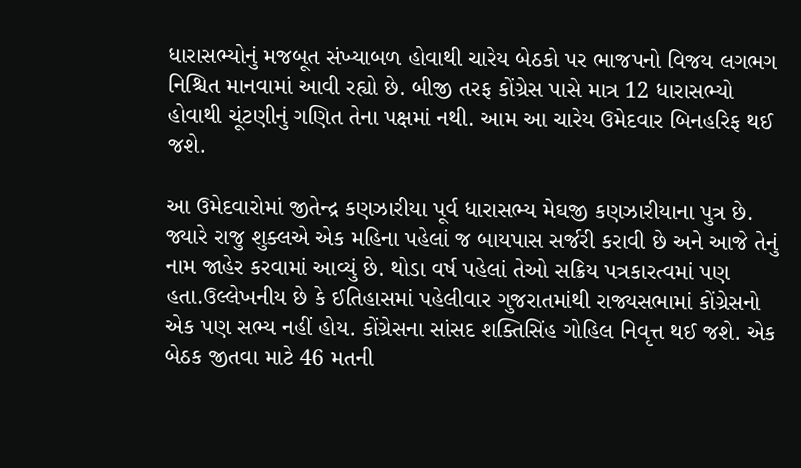ધારાસભ્યોનું મજબૂત સંખ્યાબળ હોવાથી ચારેય બેઠકો પર ભાજપનો વિજય લગભગ નિશ્ચિત માનવામાં આવી રહ્યો છે. બીજી તરફ કોંગ્રેસ પાસે માત્ર 12 ધારાસભ્યો હોવાથી ચૂંટણીનું ગણિત તેના પક્ષમાં નથી. આમ આ ચારેય ઉમેદવાર બિનહરિફ થઈ જશે.

આ ઉમેદવારોમાં જીતેન્દ્ર કણઝારીયા પૂર્વ ધારાસભ્ય મેઘજી કણઝારીયાના પુત્ર છે. જ્યારે રાજુ શુક્લએ એક મહિના પહેલાં જ બાયપાસ સર્જરી કરાવી છે અને આજે તેનું નામ જાહેર કરવામાં આવ્યું છે. થોડા વર્ષ પહેલાં તેઓ સક્રિય પત્રકારત્વમાં પણ હતા.ઉલ્લેખનીય છે કે ઈતિહાસમાં પહેલીવાર ગુજરાતમાંથી રાજ્યસભામાં કોંગ્રેસનો એક પણ સભ્ય નહીં હોય. કોંગ્રેસના સાંસદ શક્તિસિંહ ગોહિલ નિવૃત્ત થઈ જશે. એક બેઠક જીતવા માટે 46 મતની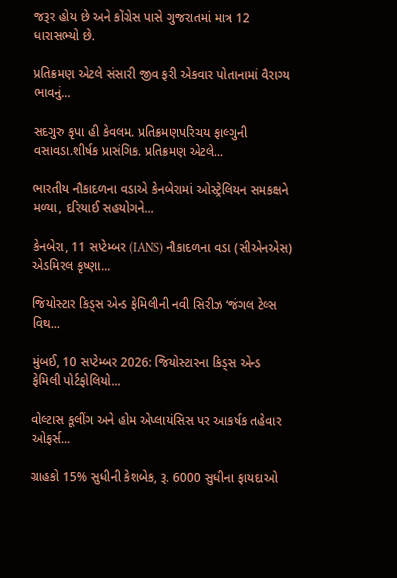જરૂર હોય છે અને કોંગ્રેસ પાસે ગુજરાતમાં માત્ર 12 ધારાસભ્યો છે.

પ્રતિક્રમણ એટલે સંસારી જીવ ફરી એકવાર પોતાનામાં વૈરાગ્ય ભાવનું...

સદગુરુ કૃપા હી કેવલમ. પ્રતિક્રમણપરિચય ફાલ્ગુની વસાવડા.શીર્ષક પ્રાસંગિક. પ્રતિક્રમણ એટલે...

ભારતીય નૌકાદળના વડાએ કેનબેરામાં ઓસ્ટ્રેલિયન સમકક્ષને મળ્યા, દરિયાઈ સહયોગને...

કેનબેરા, 11 સપ્ટેમ્બર (IANS) નૌકાદળના વડા (સીએનએસ) એડમિરલ કૃષ્ણા...

જિયોસ્ટાર કિડ્સ એન્ડ ફેમિલીની નવી સિરીઝ ‘જંગલ ટેલ્સ વિથ...

મુંબઈ, 10 સપ્ટેમ્બર 2026: જિયોસ્ટારના કિડ્સ એન્ડ ફેમિલી પોર્ટફોલિયો...

વોલ્ટાસ કૂલીંગ અને હોમ એપ્લાયંસિસ પર આકર્ષક તહેવાર ઓફર્સ...

ગ્રાહકો 15% સુધીની કેશબેક, રૂ. 6000 સુધીના ફાયદાઓ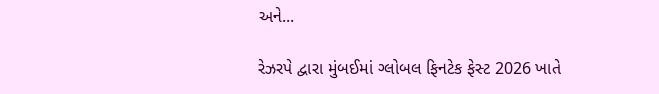અને...

રેઝરપે દ્વારા મુંબઈમાં ગ્લોબલ ફિનટેક ફેસ્ટ 2026 ખાતે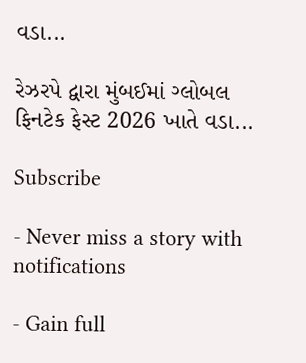વડા...

રેઝરપે દ્વારા મુંબઈમાં ગ્લોબલ ફિનટેક ફેસ્ટ 2026 ખાતે વડા...

Subscribe

- Never miss a story with notifications

- Gain full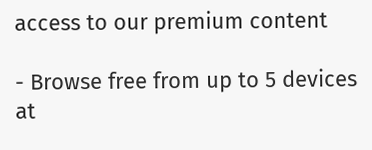access to our premium content

- Browse free from up to 5 devices at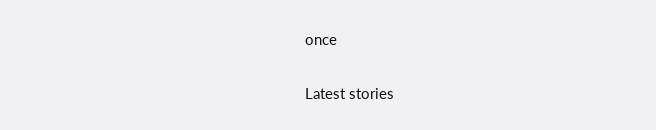once

Latest stories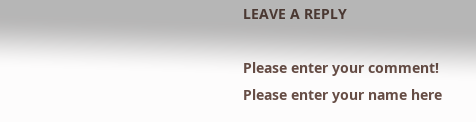LEAVE A REPLY

Please enter your comment!
Please enter your name here